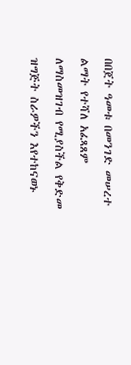በበጀት ዓመቱ በመንገድ መሠረተ ልማት የተሻለ አፈጻጸም ለማስመዝገብ የሚያስችል የቅድመ ዝግጅት ስራዎችን እየተከናወኑ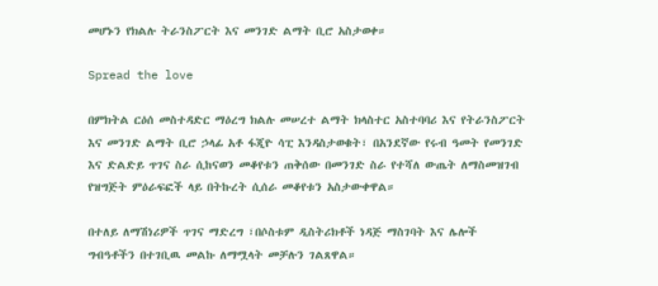መሆኑን የክልሉ ትራንስፖርት እና መንገድ ልማት ቢሮ አስታወቀ።

Spread the love

በምክትል ርዕሰ መስተዳድር ማዕረግ ክልሉ መሠረተ ልማት ክላስተር አስተባባሪ እና የትራንስፖርት እና መንገድ ልማት ቢሮ ኃላፊ አቶ ፋጂዮ ሳፒ እንዳስታወቁት፣ በአንደኛው የሩብ ዓመት የመንገድ እና ድልድይ ጥገና ስራ ሲከናወን መቆየቱን ጠቅሰው በመንገድ ስራ የተሻለ ውጤት ለማስመዝገብ የዝግጅት ምዕራፍፎች ላይ በትኩረት ሲሰራ መቆየቱን አስታውቀዋል።

በተለይ ለማሽነሪዎች ጥገና ማድረግ ፣በሶስቱም ዲስትሪክቶች ነዳጅ ማስገባት እና ሌሎች ግብዓቶችን በተገቢዉ መልኩ ለማሟላት መቻሉን ገልጸዋል።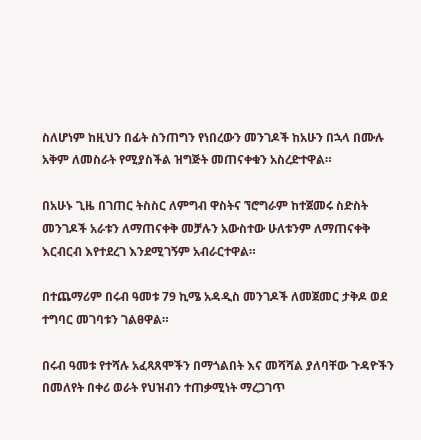ስለሆነም ከዚህን በፊት ስንጠግን የነበረውን መንገዶች ከአሁን በኋላ በሙሉ አቅም ለመስራት የሚያስችል ዝግጅት መጠናቀቁን አስረድተዋል።

በአሁኑ ጊዜ በገጠር ትስስር ለምግብ ዋስትና ኘሮግራም ከተጀመሩ ስድስት መንገዶች አራቱን ለማጠናቀቅ መቻሉን አውስተው ሁለቱንም ለማጠናቀቅ እርብርብ እየተደረገ እንደሚገኝም አብራርተዋል።

በተጨማሪም በሩብ ዓመቱ 79 ኪሜ አዳዲስ መንገዶች ለመጀመር ታቅዶ ወደ ተግባር መገባቱን ገልፀዋል።

በሩብ ዓመቱ የተሻሉ አፈጻጸሞችን በማጎልበት እና መሻሻል ያለባቸው ጉዳዮችን በመለየት በቀሪ ወራት የህዝብን ተጠቃሚነት ማረጋገጥ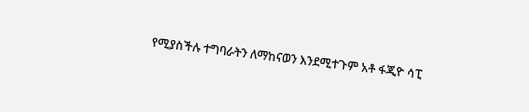የሚያስችሉ ተግባራትን ለማከናወን እንደሚተጉም አቶ ፋጂዮ ሳፒ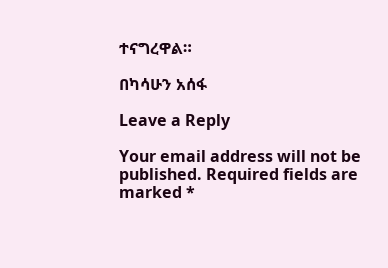ተናግረዋል።

በካሳሁን አሰፋ

Leave a Reply

Your email address will not be published. Required fields are marked *